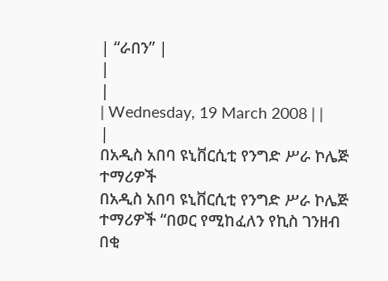| “ራበን” |
|
|
| Wednesday, 19 March 2008 | |
|
በአዲስ አበባ ዩኒቨርሲቲ የንግድ ሥራ ኮሌጅ ተማሪዎች
በአዲስ አበባ ዩኒቨርሲቲ የንግድ ሥራ ኮሌጅ ተማሪዎች “በወር የሚከፈለን የኪስ ገንዘብ በቂ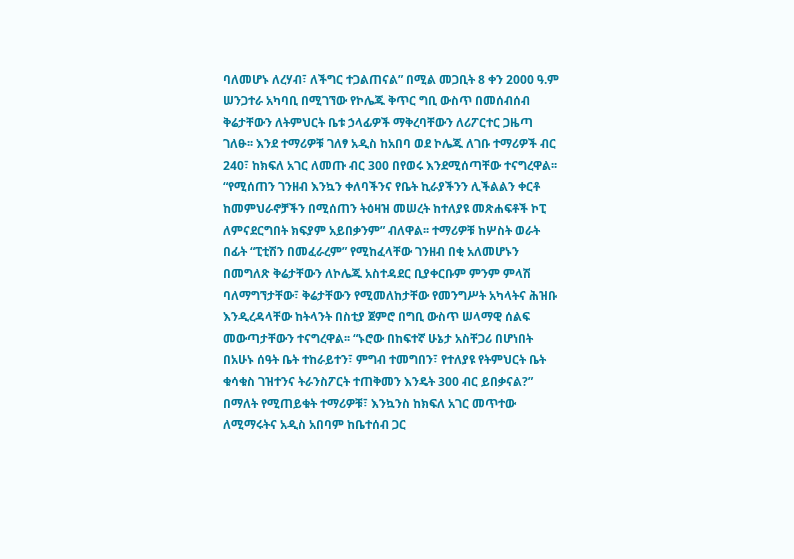ባለመሆኑ ለረሃብ፣ ለችግር ተጋልጠናል” በሚል መጋቢት 8 ቀን 2000 ዓ.ም ሠንጋተራ አካባቢ በሚገኘው የኮሌጁ ቅጥር ግቢ ውስጥ በመሰብሰብ ቅሬታቸውን ለትምህርት ቤቱ ኃላፊዎች ማቅረባቸውን ለሪፖርተር ጋዜጣ ገለፁ፡፡ እንደ ተማሪዎቹ ገለፃ አዲስ ከአበባ ወደ ኮሌጁ ለገቡ ተማሪዎች ብር 240፣ ከክፍለ አገር ለመጡ ብር 300 በየወሩ እንደሚሰጣቸው ተናግረዋል፡፡ “የሚሰጠን ገንዘብ እንኳን ቀለባችንና የቤት ኪራያችንን ሊችልልን ቀርቶ ከመምህራኖቻችን በሚሰጠን ትዕዛዝ መሠረት ከተለያዩ መጽሐፍቶች ኮፒ ለምናደርግበት ክፍያም አይበቃንም” ብለዋል፡፡ ተማሪዎቹ ከሦስት ወራት በፊት “ፒቲሽን በመፈራረም” የሚከፈላቸው ገንዘብ በቂ አለመሆኑን በመግለጽ ቅሬታቸውን ለኮሌጁ አስተዳደር ቢያቀርቡም ምንም ምላሽ ባለማግኘታቸው፣ ቅሬታቸውን የሚመለከታቸው የመንግሥት አካላትና ሕዝቡ እንዲረዳላቸው ከትላንት በስቲያ ጀምሮ በግቢ ውስጥ ሠላማዊ ሰልፍ መውጣታቸውን ተናግረዋል፡፡ “ኑሮው በከፍተኛ ሁኔታ አስቸጋሪ በሆነበት በአሁኑ ሰዓት ቤት ተከራይተን፣ ምግብ ተመግበን፣ የተለያዩ የትምህርት ቤት ቁሳቁስ ገዝተንና ትራንስፖርት ተጠቅመን እንዴት 300 ብር ይበቃናል?” በማለት የሚጠይቁት ተማሪዎቹ፣ እንኳንስ ከክፍለ አገር መጥተው ለሚማሩትና አዲስ አበባም ከቤተሰብ ጋር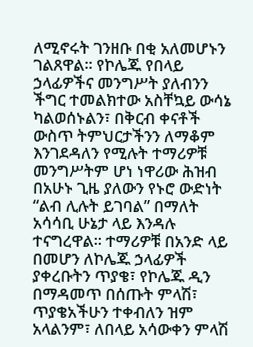ለሚኖሩት ገንዘቡ በቂ አለመሆኑን ገልጸዋል፡፡ የኮሌጁ የበላይ ኃላፊዎችና መንግሥት ያለብንን ችግር ተመልክተው አስቸኳይ ውሳኔ ካልወሰኑልን፣ በቅርብ ቀናቶች ውስጥ ትምህርታችንን ለማቆም እንገደዳለን የሚሉት ተማሪዎቹ መንግሥትም ሆነ ነዋሪው ሕዝብ በአሁኑ ጊዜ ያለውን የኑሮ ውድነት “ልብ ሊሉት ይገባል” በማለት አሳሳቢ ሁኔታ ላይ እንዳሉ ተናግረዋል፡፡ ተማሪዎቹ በአንድ ላይ በመሆን ለኮሌጁ ኃላፊዎች ያቀረቡትን ጥያቄ፣ የኮሌጁ ዲን በማዳመጥ በሰጡት ምላሽ፣ ጥያቄአችሁን ተቀብለን ዝም አላልንም፣ ለበላይ አሳውቀን ምላሽ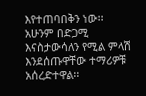እየተጠባበቅን ነው፡፡ አሁንም በድጋሚ እናስታውሳለን የሚል ምላሽ እንደሰጡዋቸው ተማሪዎቹ አሰረድተዋል፡፡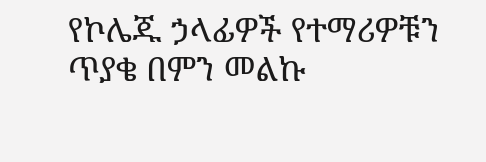የኮሌጁ ኃላፊዎች የተማሪዎቹን ጥያቄ በምን መልኩ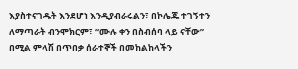እያስተናገዱት እንደሆነ እንዲያብራሩልን፣ በኮሌጁ ተገኝተን ለማጣራት ብንሞክርም፣ “ሙሉ ቀን በስብሰባ ላይ ናቸው” በሚል ምላሽ በጥበቃ ሰራተኞች በመከልከላችን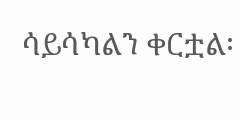ሳይሳካልን ቀርቷል፡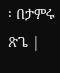፡ በታምሩ ጽጌ |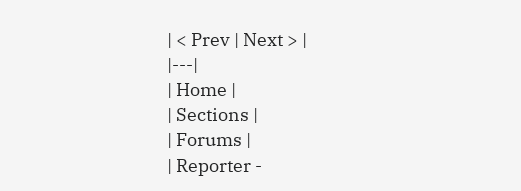| < Prev | Next > |
|---|
| Home |
| Sections |
| Forums |
| Reporter -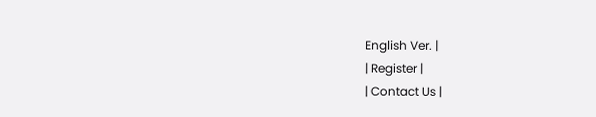English Ver. |
| Register |
| Contact Us |